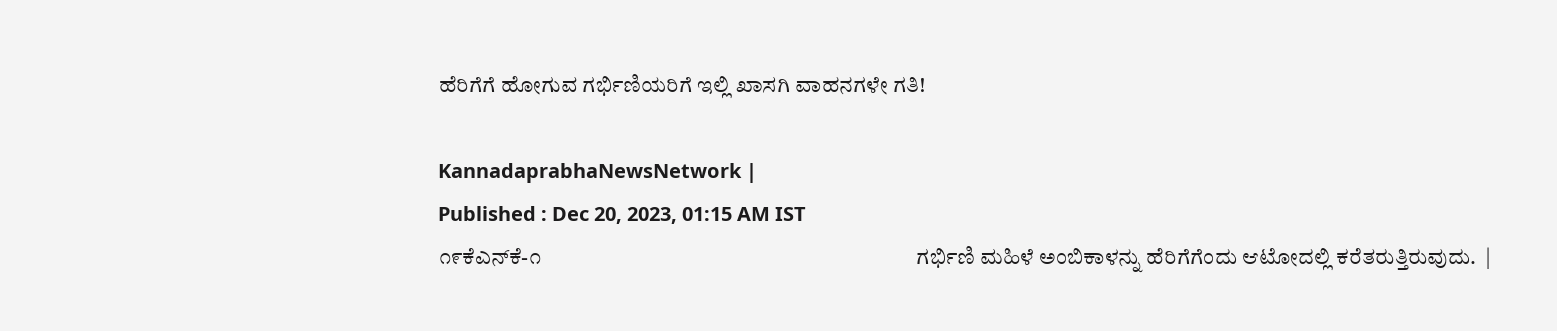ಹೆರಿಗೆಗೆ ಹೋಗುವ ಗರ್ಭಿಣಿಯರಿಗೆ ಇಲ್ಲಿ ಖಾಸಗಿ ವಾಹನಗಳೇ ಗತಿ!

KannadaprabhaNewsNetwork |
Published : Dec 20, 2023, 01:15 AM IST
೧೯ಕೆಎನ್‌ಕೆ-೧                                                                        ಗರ್ಭಿಣಿ ಮಹಿಳೆ ಅಂಬಿಕಾಳನ್ನು ಹೆರಿಗೆಗೆಂದು ಆಟೋದಲ್ಲಿ ಕರೆತರುತ್ತಿರುವುದು.  |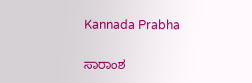Kannada Prabha

ಸಾರಾಂಶ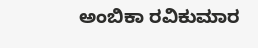ಅಂಬಿಕಾ ರವಿಕುಮಾರ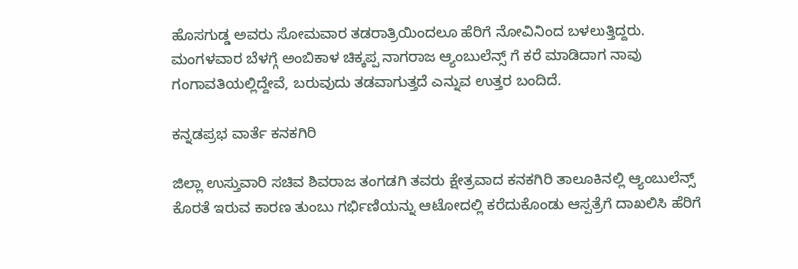ಹೊಸಗುಡ್ಡ ಅವರು ಸೋಮವಾರ ತಡರಾತ್ರಿಯಿಂದಲೂ ಹೆರಿಗೆ ನೋವಿನಿಂದ ಬಳಲುತ್ತಿದ್ದರು. ಮಂಗಳವಾರ ಬೆಳಗ್ಗೆ ಅಂಬಿಕಾಳ ಚಿಕ್ಕಪ್ಪ ನಾಗರಾಜ ಆ್ಯಂಬುಲೆನ್ಸ್ ಗೆ ಕರೆ ಮಾಡಿದಾಗ ನಾವು ಗಂಗಾವತಿಯಲ್ಲಿದ್ದೇವೆ, ಬರುವುದು ತಡವಾಗುತ್ತದೆ ಎನ್ನುವ ಉತ್ತರ ಬಂದಿದೆ.

ಕನ್ನಡಪ್ರಭ ವಾರ್ತೆ ಕನಕಗಿರಿ

ಜಿಲ್ಲಾ ಉಸ್ತುವಾರಿ ಸಚಿವ ಶಿವರಾಜ ತಂಗಡಗಿ ತವರು ಕ್ಷೇತ್ರವಾದ ಕನಕಗಿರಿ ತಾಲೂಕಿನಲ್ಲಿ ಆ್ಯಂಬುಲೆನ್ಸ್ ಕೊರತೆ ಇರುವ ಕಾರಣ ತುಂಬು ಗರ್ಭಿಣಿಯನ್ನು ಆಟೋದಲ್ಲಿ ಕರೆದುಕೊಂಡು ಆಸ್ಪತ್ರೆಗೆ ದಾಖಲಿಸಿ ಹೆರಿಗೆ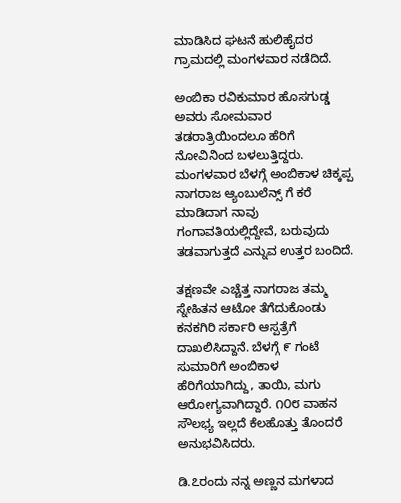ಮಾಡಿಸಿದ ಘಟನೆ ಹುಲಿಹೈದರ ಗ್ರಾಮದಲ್ಲಿ ಮಂಗಳವಾರ ನಡೆದಿದೆ.

ಅಂಬಿಕಾ ರವಿಕುಮಾರ ಹೊಸಗುಡ್ಡ ಅವರು ಸೋಮವಾರ ತಡರಾತ್ರಿಯಿಂದಲೂ ಹೆರಿಗೆ ನೋವಿನಿಂದ ಬಳಲುತ್ತಿದ್ದರು. ಮಂಗಳವಾರ ಬೆಳಗ್ಗೆ ಅಂಬಿಕಾಳ ಚಿಕ್ಕಪ್ಪ ನಾಗರಾಜ ಆ್ಯಂಬುಲೆನ್ಸ್ ಗೆ ಕರೆ ಮಾಡಿದಾಗ ನಾವು ಗಂಗಾವತಿಯಲ್ಲಿದ್ದೇವೆ, ಬರುವುದು ತಡವಾಗುತ್ತದೆ ಎನ್ನುವ ಉತ್ತರ ಬಂದಿದೆ.

ತಕ್ಷಣವೇ ಎಚ್ಚೆತ್ತ ನಾಗರಾಜ ತಮ್ಮ ಸ್ನೇಹಿತನ ಆಟೋ ತೆಗೆದುಕೊಂಡು ಕನಕಗಿರಿ ಸರ್ಕಾರಿ ಆಸ್ಪತ್ರೆಗೆ ದಾಖಲಿಸಿದ್ದಾನೆ. ಬೆಳಗ್ಗೆ ೯ ಗಂಟೆ ಸುಮಾರಿಗೆ ಅಂಬಿಕಾಳ ಹೆರಿಗೆಯಾಗಿದ್ದು, ತಾಯಿ, ಮಗು ಆರೋಗ್ಯವಾಗಿದ್ದಾರೆ. ೧೦೮ ವಾಹನ ಸೌಲಭ್ಯ ಇಲ್ಲದೆ ಕೆಲಹೊತ್ತು ತೊಂದರೆ ಅನುಭವಿಸಿದರು.

ಡಿ.೭ರಂದು ನನ್ನ ಅಣ್ಣನ ಮಗಳಾದ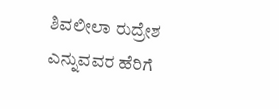ಶಿವಲೀಲಾ ರುದ್ರೇಶ ಎನ್ನುವವರ ಹೆರಿಗೆ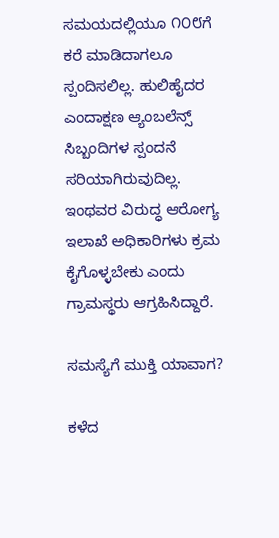ಸಮಯದಲ್ಲಿಯೂ ೧೦೮ಗೆ ಕರೆ ಮಾಡಿದಾಗಲೂ ಸ್ಪಂದಿಸಲಿಲ್ಲ. ಹುಲಿಹೈದರ ಎಂದಾಕ್ಷಣ ಆ್ಯಂಬಲೆನ್ಸ್ ಸಿಬ್ಬಂದಿಗಳ ಸ್ಪಂದನೆ ಸರಿಯಾಗಿರುವುದಿಲ್ಲ. ಇಂಥವರ ವಿರುದ್ಧ ಆರೋಗ್ಯ ಇಲಾಖೆ ಅಧಿಕಾರಿಗಳು ಕ್ರಮ ಕೈಗೊಳ್ಳಬೇಕು ಎಂದು ಗ್ರಾಮಸ್ಥರು ಆಗ್ರಹಿಸಿದ್ದಾರೆ.

ಸಮಸ್ಯೆಗೆ ಮುಕ್ತಿ ಯಾವಾಗ?

ಕಳೆದ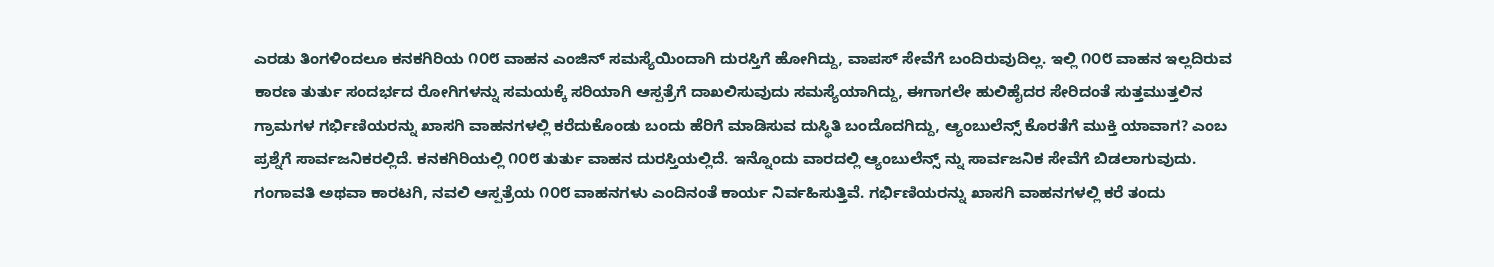ಎರಡು ತಿಂಗಳಿಂದಲೂ ಕನಕಗಿರಿಯ ೧೦೮ ವಾಹನ ಎಂಜಿನ್ ಸಮಸ್ಯೆಯಿಂದಾಗಿ ದುರಸ್ತಿಗೆ ಹೋಗಿದ್ದು, ವಾಪಸ್ ಸೇವೆಗೆ ಬಂದಿರುವುದಿಲ್ಲ. ಇಲ್ಲಿ ೧೦೮ ವಾಹನ ಇಲ್ಲದಿರುವ ಕಾರಣ ತುರ್ತು ಸಂದರ್ಭದ ರೋಗಿಗಳನ್ನು ಸಮಯಕ್ಕೆ ಸರಿಯಾಗಿ ಆಸ್ಪತ್ರೆಗೆ ದಾಖಲಿಸುವುದು ಸಮಸ್ಯೆಯಾಗಿದ್ದು, ಈಗಾಗಲೇ ಹುಲಿಹೈದರ ಸೇರಿದಂತೆ ಸುತ್ತಮುತ್ತಲಿನ ಗ್ರಾಮಗಳ ಗರ್ಭಿಣಿಯರನ್ನು ಖಾಸಗಿ ವಾಹನಗಳಲ್ಲಿ ಕರೆದುಕೊಂಡು ಬಂದು ಹೆರಿಗೆ ಮಾಡಿಸುವ ದುಸ್ಥಿತಿ ಬಂದೊದಗಿದ್ದು, ಆ್ಯಂಬುಲೆನ್ಸ್ ಕೊರತೆಗೆ ಮುಕ್ತಿ ಯಾವಾಗ? ಎಂಬ ಪ್ರಶ್ನೆಗೆ ಸಾರ್ವಜನಿಕರಲ್ಲಿದೆ. ಕನಕಗಿರಿಯಲ್ಲಿ ೧೦೮ ತುರ್ತು ವಾಹನ ದುರಸ್ತಿಯಲ್ಲಿದೆ. ಇನ್ನೊಂದು ವಾರದಲ್ಲಿ ಆ್ಯಂಬುಲೆನ್ಸ್ ನ್ನು ಸಾರ್ವಜನಿಕ ಸೇವೆಗೆ ಬಿಡಲಾಗುವುದು. ಗಂಗಾವತಿ ಅಥವಾ ಕಾರಟಗಿ, ನವಲಿ ಆಸ್ಪತ್ರೆಯ ೧೦೮ ವಾಹನಗಳು ಎಂದಿನಂತೆ ಕಾರ್ಯ ನಿರ್ವಹಿಸುತ್ತಿವೆ. ಗರ್ಭಿಣಿಯರನ್ನು ಖಾಸಗಿ ವಾಹನಗಳಲ್ಲಿ ಕರೆ ತಂದು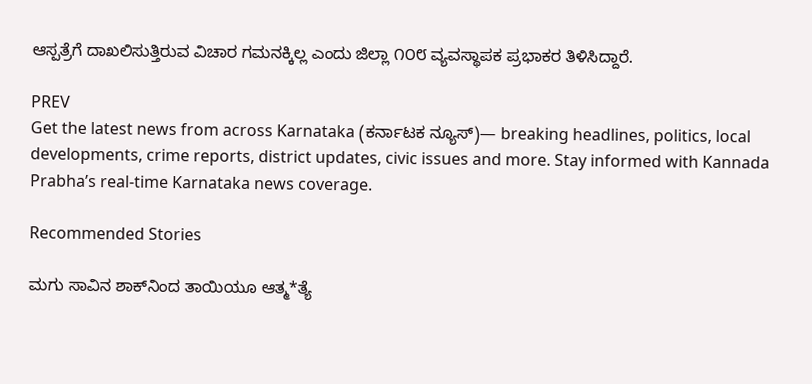ಆಸ್ಪತ್ರೆಗೆ ದಾಖಲಿಸುತ್ತಿರುವ ವಿಚಾರ ಗಮನಕ್ಕಿಲ್ಲ ಎಂದು ಜಿಲ್ಲಾ ೧೦೮ ವ್ಯವಸ್ಥಾಪಕ ಪ್ರಭಾಕರ ತಿಳಿಸಿದ್ದಾರೆ.

PREV
Get the latest news from across Karnataka (ಕರ್ನಾಟಕ ನ್ಯೂಸ್)— breaking headlines, politics, local developments, crime reports, district updates, civic issues and more. Stay informed with Kannada Prabha’s real‑time Karnataka news coverage.

Recommended Stories

ಮಗು ಸಾವಿನ ಶಾಕ್‌ನಿಂದ ತಾಯಿಯೂ ಆತ್ಮ*ತ್ಯೆ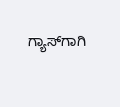ಗ್ಯಾಸ್‌ಗಾಗಿ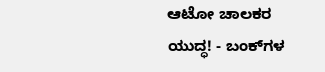ಆಟೋ ಚಾಲಕರ ಯುದ್ಧ! - ಬಂಕ್‌ಗಳ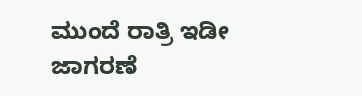ಮುಂದೆ ರಾತ್ರಿ ಇಡೀ ಜಾಗರಣೆ